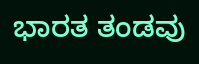ಭಾರತ ತಂಡವು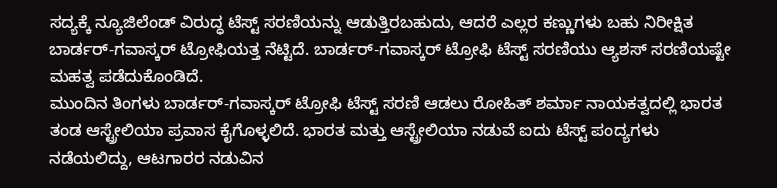ಸದ್ಯಕ್ಕೆ ನ್ಯೂಜಿಲೆಂಡ್ ವಿರುದ್ಧ ಟೆಸ್ಟ್ ಸರಣಿಯನ್ನು ಆಡುತ್ತಿರಬಹುದು, ಆದರೆ ಎಲ್ಲರ ಕಣ್ಣುಗಳು ಬಹು ನಿರೀಕ್ಷಿತ ಬಾರ್ಡರ್-ಗವಾಸ್ಕರ್ ಟ್ರೋಫಿಯತ್ತ ನೆಟ್ಟಿದೆ. ಬಾರ್ಡರ್-ಗವಾಸ್ಕರ್ ಟ್ರೋಫಿ ಟೆಸ್ಟ್ ಸರಣಿಯು ಆ್ಯಶಸ್ ಸರಣಿಯಷ್ಟೇ ಮಹತ್ವ ಪಡೆದುಕೊಂಡಿದೆ.
ಮುಂದಿನ ತಿಂಗಳು ಬಾರ್ಡರ್-ಗವಾಸ್ಕರ್ ಟ್ರೋಫಿ ಟೆಸ್ಟ್ ಸರಣಿ ಆಡಲು ರೋಹಿತ್ ಶರ್ಮಾ ನಾಯಕತ್ವದಲ್ಲಿ ಭಾರತ ತಂಡ ಆಸ್ಟ್ರೇಲಿಯಾ ಪ್ರವಾಸ ಕೈಗೊಳ್ಳಲಿದೆ. ಭಾರತ ಮತ್ತು ಆಸ್ಟ್ರೇಲಿಯಾ ನಡುವೆ ಐದು ಟೆಸ್ಟ್ ಪಂದ್ಯಗಳು ನಡೆಯಲಿದ್ದು, ಆಟಗಾರರ ನಡುವಿನ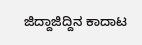ಜಿದ್ದಾಜಿದ್ದಿನ ಕಾದಾಟ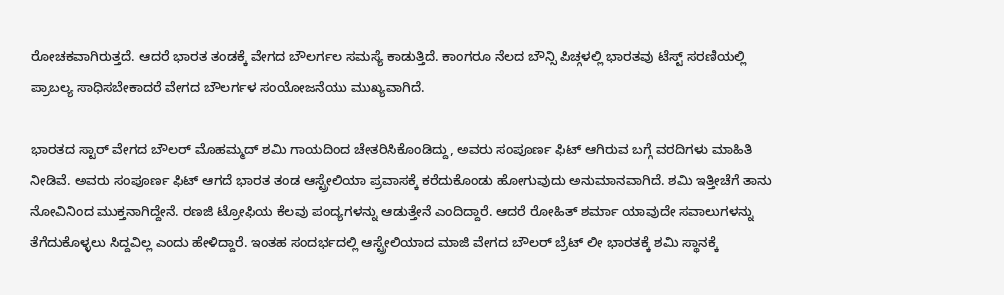ರೋಚಕವಾಗಿರುತ್ತದೆ. ಆದರೆ ಭಾರತ ತಂಡಕ್ಕೆ ವೇಗದ ಬೌಲರ್ಗಲ ಸಮಸ್ಯೆ ಕಾಡುತ್ತಿದೆ. ಕಾಂಗರೂ ನೆಲದ ಬೌನ್ಸಿ ಪಿಚ್ಗಳಲ್ಲಿ ಭಾರತವು ಟೆಸ್ಟ್ ಸರಣಿಯಲ್ಲಿ ಪ್ರಾಬಲ್ಯ ಸಾಧಿಸಬೇಕಾದರೆ ವೇಗದ ಬೌಲರ್ಗಳ ಸಂಯೋಜನೆಯು ಮುಖ್ಯವಾಗಿದೆ.

ಭಾರತದ ಸ್ಟಾರ್ ವೇಗದ ಬೌಲರ್ ಮೊಹಮ್ಮದ್ ಶಮಿ ಗಾಯದಿಂದ ಚೇತರಿಸಿಕೊಂಡಿದ್ದು, ಅವರು ಸಂಪೂರ್ಣ ಫಿಟ್ ಆಗಿರುವ ಬಗ್ಗೆ ವರದಿಗಳು ಮಾಹಿತಿ ನೀಡಿವೆ. ಅವರು ಸಂಪೂರ್ಣ ಫಿಟ್ ಆಗದೆ ಭಾರತ ತಂಡ ಆಸ್ಟ್ರೇಲಿಯಾ ಪ್ರವಾಸಕ್ಕೆ ಕರೆದುಕೊಂಡು ಹೋಗುವುದು ಅನುಮಾನವಾಗಿದೆ. ಶಮಿ ಇತ್ತೀಚೆಗೆ ತಾನು ನೋವಿನಿಂದ ಮುಕ್ತನಾಗಿದ್ದೇನೆ. ರಣಜಿ ಟ್ರೋಫಿಯ ಕೆಲವು ಪಂದ್ಯಗಳನ್ನು ಆಡುತ್ತೇನೆ ಎಂದಿದ್ದಾರೆ. ಆದರೆ ರೋಹಿತ್ ಶರ್ಮಾ ಯಾವುದೇ ಸವಾಲುಗಳನ್ನು ತೆಗೆದುಕೊಳ್ಳಲು ಸಿದ್ದವಿಲ್ಲ ಎಂದು ಹೇಳಿದ್ದಾರೆ. ಇಂತಹ ಸಂದರ್ಭದಲ್ಲಿ ಆಸ್ಟ್ರೇಲಿಯಾದ ಮಾಜಿ ವೇಗದ ಬೌಲರ್ ಬ್ರೆಟ್ ಲೀ ಭಾರತಕ್ಕೆ ಶಮಿ ಸ್ಥಾನಕ್ಕೆ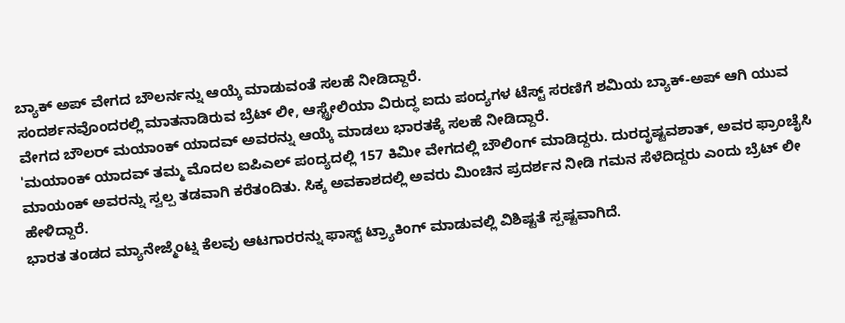ಬ್ಯಾಕ್ ಅಪ್ ವೇಗದ ಬೌಲರ್ನನ್ನು ಆಯ್ಕೆ ಮಾಡುವಂತೆ ಸಲಹೆ ನೀಡಿದ್ದಾರೆ.
ಸಂದರ್ಶನವೊಂದರಲ್ಲಿ ಮಾತನಾಡಿರುವ ಬ್ರೆಟ್ ಲೀ, ಆಸ್ಟ್ರೇಲಿಯಾ ವಿರುದ್ಧ ಐದು ಪಂದ್ಯಗಳ ಟೆಸ್ಟ್ ಸರಣಿಗೆ ಶಮಿಯ ಬ್ಯಾಕ್-ಅಪ್ ಆಗಿ ಯುವ ವೇಗದ ಬೌಲರ್ ಮಯಾಂಕ್ ಯಾದವ್ ಅವರನ್ನು ಆಯ್ಕೆ ಮಾಡಲು ಭಾರತಕ್ಕೆ ಸಲಹೆ ನೀಡಿದ್ದಾರೆ.
'ಮಯಾಂಕ್ ಯಾದವ್ ತಮ್ಮ ಮೊದಲ ಐಪಿಎಲ್ ಪಂದ್ಯದಲ್ಲಿ 157 ಕಿಮೀ ವೇಗದಲ್ಲಿ ಬೌಲಿಂಗ್ ಮಾಡಿದ್ದರು. ದುರದೃಷ್ಟವಶಾತ್, ಅವರ ಫ್ರಾಂಚೈಸಿ ಮಾಯಂಕ್ ಅವರನ್ನು ಸ್ವಲ್ಪ ತಡವಾಗಿ ಕರೆತಂದಿತು. ಸಿಕ್ಕ ಅವಕಾಶದಲ್ಲಿ ಅವರು ಮಿಂಚಿನ ಪ್ರದರ್ಶನ ನೀಡಿ ಗಮನ ಸೆಳೆದಿದ್ದರು ಎಂದು ಬ್ರೆಟ್ ಲೀ ಹೇಳಿದ್ದಾರೆ.
ಭಾರತ ತಂಡದ ಮ್ಯಾನೇಜ್ಮೆಂಟ್ನ ಕೆಲವು ಆಟಗಾರರನ್ನು ಫಾಸ್ಟ್ ಟ್ರ್ಯಾಕಿಂಗ್ ಮಾಡುವಲ್ಲಿ ವಿಶಿಷ್ಟತೆ ಸ್ಪಷ್ಟವಾಗಿದೆ.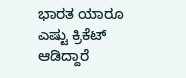ಭಾರತ ಯಾರೂ ಎಷ್ಟು ಕ್ರಿಕೆಟ್ ಆಡಿದ್ದಾರೆ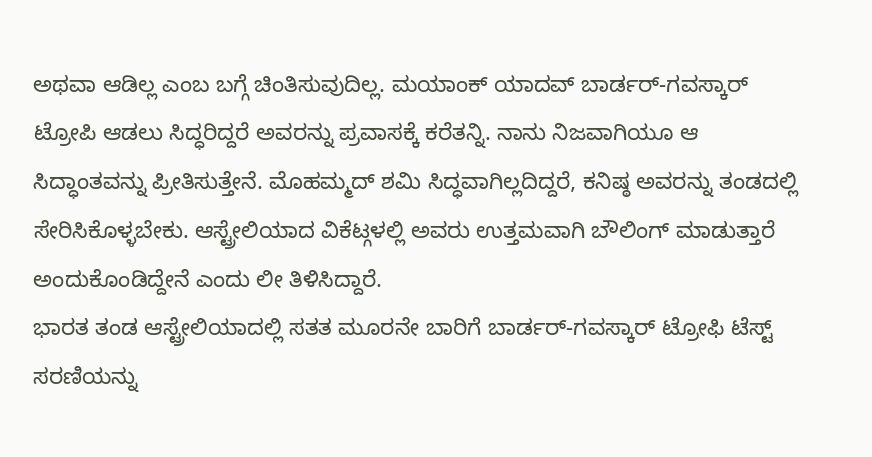ಅಥವಾ ಆಡಿಲ್ಲ ಎಂಬ ಬಗ್ಗೆ ಚಿಂತಿಸುವುದಿಲ್ಲ. ಮಯಾಂಕ್ ಯಾದವ್ ಬಾರ್ಡರ್-ಗವಸ್ಕಾರ್ ಟ್ರೋಪಿ ಆಡಲು ಸಿದ್ಧರಿದ್ದರೆ ಅವರನ್ನು ಪ್ರವಾಸಕ್ಕೆ ಕರೆತನ್ನಿ. ನಾನು ನಿಜವಾಗಿಯೂ ಆ ಸಿದ್ಧಾಂತವನ್ನು ಪ್ರೀತಿಸುತ್ತೇನೆ. ಮೊಹಮ್ಮದ್ ಶಮಿ ಸಿದ್ಧವಾಗಿಲ್ಲದಿದ್ದರೆ, ಕನಿಷ್ಠ ಅವರನ್ನು ತಂಡದಲ್ಲಿ ಸೇರಿಸಿಕೊಳ್ಳಬೇಕು. ಆಸ್ಟ್ರೇಲಿಯಾದ ವಿಕೆಟ್ಗಳಲ್ಲಿ ಅವರು ಉತ್ತಮವಾಗಿ ಬೌಲಿಂಗ್ ಮಾಡುತ್ತಾರೆ ಅಂದುಕೊಂಡಿದ್ದೇನೆ ಎಂದು ಲೀ ತಿಳಿಸಿದ್ದಾರೆ.
ಭಾರತ ತಂಡ ಆಸ್ಟ್ರೇಲಿಯಾದಲ್ಲಿ ಸತತ ಮೂರನೇ ಬಾರಿಗೆ ಬಾರ್ಡರ್-ಗವಸ್ಕಾರ್ ಟ್ರೋಫಿ ಟೆಸ್ಟ್ ಸರಣಿಯನ್ನು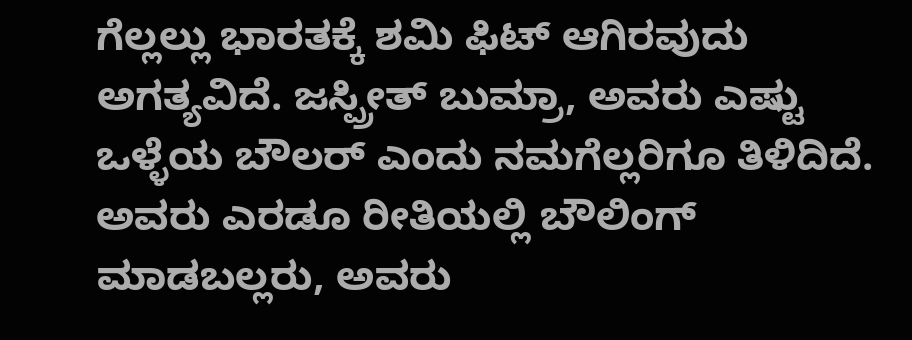ಗೆಲ್ಲಲ್ಲು ಭಾರತಕ್ಕೆ ಶಮಿ ಫಿಟ್ ಆಗಿರವುದು ಅಗತ್ಯವಿದೆ. ಜಸ್ಪ್ರೀತ್ ಬುಮ್ರಾ, ಅವರು ಎಷ್ಟು ಒಳ್ಳೆಯ ಬೌಲರ್ ಎಂದು ನಮಗೆಲ್ಲರಿಗೂ ತಿಳಿದಿದೆ. ಅವರು ಎರಡೂ ರೀತಿಯಲ್ಲಿ ಬೌಲಿಂಗ್ ಮಾಡಬಲ್ಲರು, ಅವರು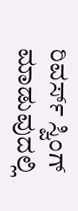ರಿವರ್ಸ್ ಸ್ವಿಂಗ್ ಮಾಡುವುದಲ್ಲಿ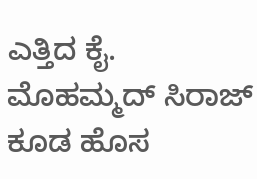ಎತ್ತಿದ ಕೈ. ಮೊಹಮ್ಮದ್ ಸಿರಾಜ್ ಕೂಡ ಹೊಸ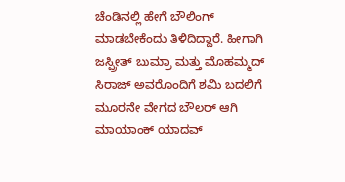ಚೆಂಡಿನಲ್ಲಿ ಹೇಗೆ ಬೌಲಿಂಗ್ ಮಾಡಬೇಕೆಂದು ತಿಳಿದಿದ್ದಾರೆ. ಹೀಗಾಗಿ ಜಸ್ಪ್ರೀತ್ ಬುಮ್ರಾ ಮತ್ತು ಮೊಹಮ್ಮದ್ ಸಿರಾಜ್ ಅವರೊಂದಿಗೆ ಶಮಿ ಬದಲಿಗೆ ಮೂರನೇ ವೇಗದ ಬೌಲರ್ ಆಗಿ ಮಾಯಾಂಕ್ ಯಾದವ್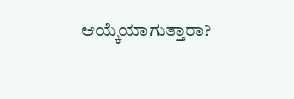ಆಯ್ಕೆಯಾಗುತ್ತಾರಾ?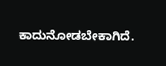ಕಾದುನೋಡಬೇಕಾಗಿದೆ.